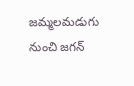జమ్మలమడుగు నుంచి జగన్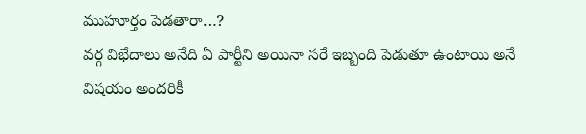ముహూర్తం పెడతారా…?
వర్గ విభేదాలు అనేది ఏ పార్టీని అయినా సరే ఇబ్బంది పెడుతూ ఉంటాయి అనే విషయం అందరికీ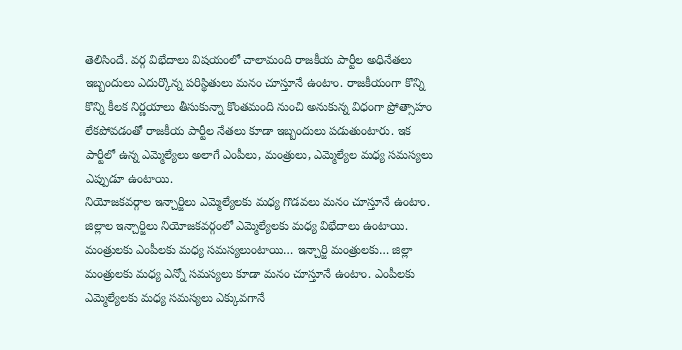తెలిసిందే. వర్గ విభేదాలు విషయంలో చాలామంది రాజకీయ పార్టీల అధినేతలు ఇబ్బందులు ఎదుర్కొన్న పరిస్థితులు మనం చూస్తూనే ఉంటాం. రాజకీయంగా కొన్ని కొన్ని కీలక నిర్ణయాలు తీసుకున్నా కొంతమంది నుంచి అనుకున్న విధంగా ప్రోత్సాహం లేకపోవడంతో రాజకీయ పార్టీల నేతలు కూడా ఇబ్బందులు పడుతుంటారు. ఇక పార్టీలో ఉన్న ఎమ్మెల్యేలు అలాగే ఎంపీలు, మంత్రులు, ఎమ్మెల్యేల మధ్య సమస్యలు ఎప్పుడూ ఉంటాయి.
నియోజకవర్గాల ఇన్చార్జిలు ఎమ్మెల్యేలకు మధ్య గొడవలు మనం చూస్తూనే ఉంటాం. జిల్లాల ఇన్చార్జిలు నియోజకవర్గంలో ఎమ్మెల్యేలకు మధ్య విభేదాలు ఉంటాయి. మంత్రులకు ఎంపీలకు మధ్య సమస్యలుంటాయి… ఇన్చార్జి మంత్రులకు… జిల్లా మంత్రులకు మధ్య ఎన్నో సమస్యలు కూడా మనం చూస్తూనే ఉంటాం. ఎంపీలకు ఎమ్మెల్యేలకు మధ్య సమస్యలు ఎక్కువగానే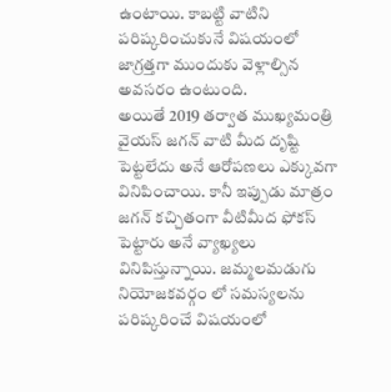ఉంటాయి. కాబట్టి వాటిని పరిష్కరించుకునే విషయంలో జాగ్రత్తగా ముందుకు వెళ్లాల్సిన అవసరం ఉంటుంది.
అయితే 2019 తర్వాత ముఖ్యమంత్రి వైయస్ జగన్ వాటి మీద దృష్టి పెట్టలేదు అనే ఆరోపణలు ఎక్కువగా వినిపించాయి. కానీ ఇప్పుడు మాత్రం జగన్ కచ్చితంగా వీటిమీద ఫోకస్ పెట్టారు అనే వ్యాఖ్యలు వినిపిస్తున్నాయి. జమ్మలమడుగు నియోజకవర్గం లో సమస్యలను పరిష్కరించే విషయంలో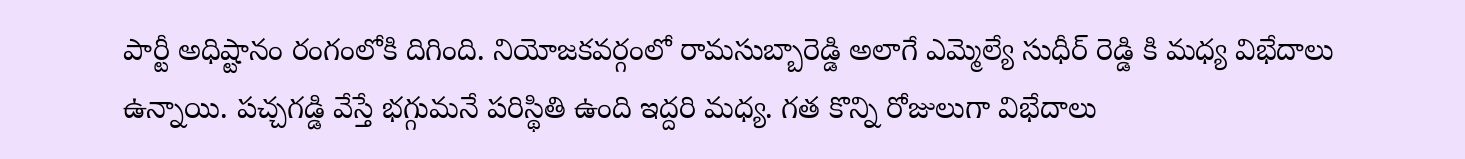పార్టీ అధిష్టానం రంగంలోకి దిగింది. నియోజకవర్గంలో రామసుబ్బారెడ్డి అలాగే ఎమ్మెల్యే సుధీర్ రెడ్డి కి మధ్య విభేదాలు ఉన్నాయి. పచ్చగడ్డి వేస్తే భగ్గుమనే పరిస్థితి ఉంది ఇద్దరి మధ్య. గత కొన్ని రోజులుగా విభేదాలు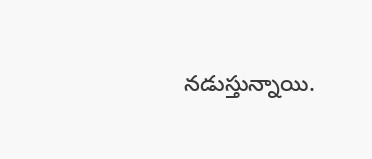నడుస్తున్నాయి.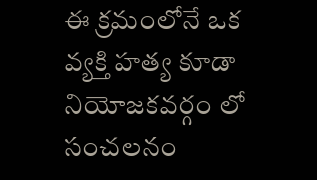ఈ క్రమంలోనే ఒక వ్యక్తి హత్య కూడా నియోజకవర్గం లో సంచలనం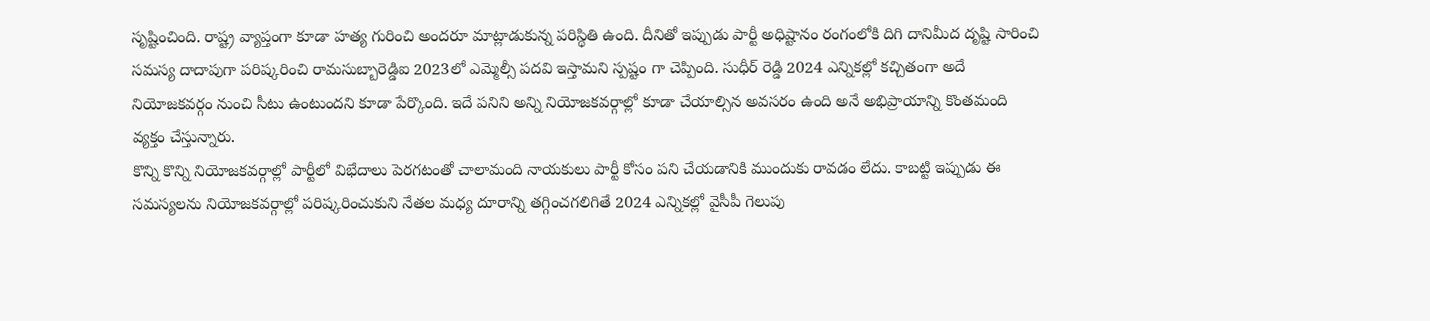సృష్టించింది. రాష్ట్ర వ్యాప్తంగా కూడా హత్య గురించి అందరూ మాట్లాడుకున్న పరిస్థితి ఉంది. దీనితో ఇప్పుడు పార్టీ అధిష్టానం రంగంలోకి దిగి దానిమీద దృష్టి సారించి సమస్య దాదాపుగా పరిష్కరించి రామసుబ్బారెడ్డిఐ 2023లో ఎమ్మెల్సీ పదవి ఇస్తామని స్పష్టం గా చెప్పింది. సుధీర్ రెడ్డి 2024 ఎన్నికల్లో కచ్చితంగా అదే నియోజకవర్గం నుంచి సీటు ఉంటుందని కూడా పేర్కొంది. ఇదే పనిని అన్ని నియోజకవర్గాల్లో కూడా చేయాల్సిన అవసరం ఉంది అనే అభిప్రాయాన్ని కొంతమంది వ్యక్తం చేస్తున్నారు.
కొన్ని కొన్ని నియోజకవర్గాల్లో పార్టీలో విభేదాలు పెరగటంతో చాలామంది నాయకులు పార్టీ కోసం పని చేయడానికి ముందుకు రావడం లేదు. కాబట్టి ఇప్పుడు ఈ సమస్యలను నియోజకవర్గాల్లో పరిష్కరించుకుని నేతల మధ్య దూరాన్ని తగ్గించగలిగితే 2024 ఎన్నికల్లో వైసీపీ గెలుపు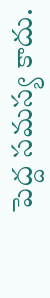పెద్ద సమస్య కాదు.